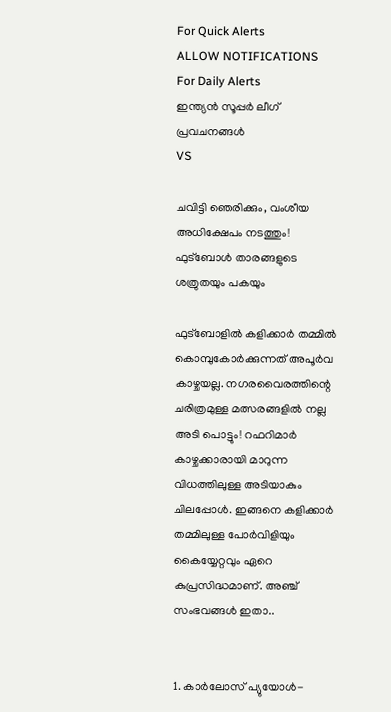For Quick Alerts
ALLOW NOTIFICATIONS
For Daily Alerts
ഇന്ത്യന്‍ സൂപ്പര്‍ ലീഗ്‌ പ്രവചനങ്ങൾ
VS

ചവിട്ടി ഞെരിക്കും, വംശീയ അധിക്ഷേപം നടത്തും! ഫുട്‌ബോള്‍ താരങ്ങളുടെ ശത്രുതയും പകയും

ഫുട്‌ബോളില്‍ കളിക്കാര്‍ തമ്മില്‍ കൊമ്പുകോര്‍ക്കുന്നത് അപൂര്‍വ കാഴ്ചയല്ല. നഗരവൈരത്തിന്റെ ചരിത്രമുള്ള മത്സരങ്ങളില്‍ നല്ല അടി പൊട്ടും! റഫറിമാര്‍ കാഴ്ചക്കാരായി മാറുന്ന വിധത്തിലുള്ള അടിയാകും ചിലപ്പോള്‍. ഇങ്ങനെ കളിക്കാര്‍ തമ്മിലുള്ള പോര്‍വിളിയും കൈയ്യേറ്റവും ഏറെ കുപ്രസിദ്ധമാണ്. അഞ്ച് സംഭവങ്ങള്‍ ഇതാ..


1. കാര്‍ലോസ് പ്യുയോള്‍-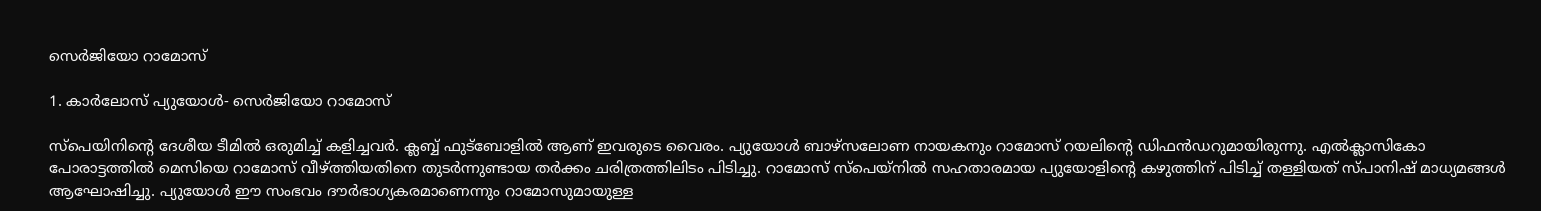സെര്‍ജിയോ റാമോസ്

1. കാര്‍ലോസ് പ്യുയോള്‍- സെര്‍ജിയോ റാമോസ്

സ്‌പെയിനിന്റെ ദേശീയ ടീമില്‍ ഒരുമിച്ച് കളിച്ചവര്‍. ക്ലബ്ബ് ഫുട്‌ബോളില്‍ ആണ് ഇവരുടെ വൈരം. പ്യുയോള്‍ ബാഴ്‌സലോണ നായകനും റാമോസ് റയലിന്റെ ഡിഫന്‍ഡറുമായിരുന്നു. എല്‍ക്ലാസികോ പോരാട്ടത്തില്‍ മെസിയെ റാമോസ് വീഴ്ത്തിയതിനെ തുടര്‍ന്നുണ്ടായ തര്‍ക്കം ചരിത്രത്തിലിടം പിടിച്ചു. റാമോസ് സ്‌പെയ്‌നില്‍ സഹതാരമായ പ്യുയോളിന്റെ കഴുത്തിന് പിടിച്ച് തള്ളിയത് സ്പാനിഷ് മാധ്യമങ്ങള്‍ ആഘോഷിച്ചു. പ്യുയോള്‍ ഈ സംഭവം ദൗര്‍ഭാഗ്യകരമാണെന്നും റാമോസുമായുള്ള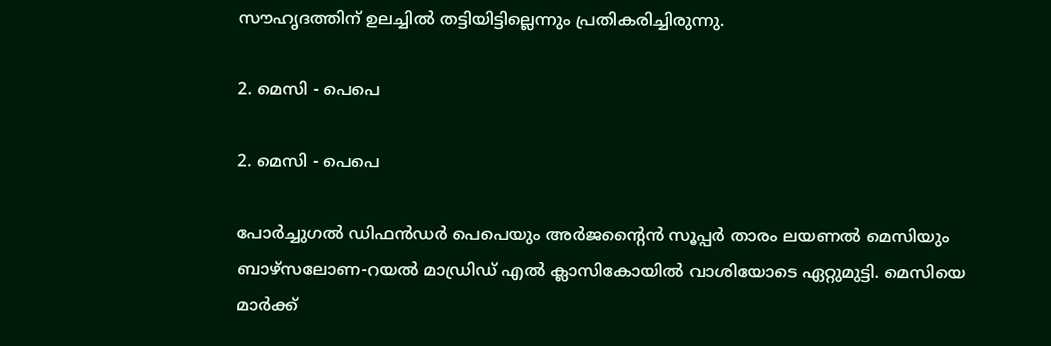സൗഹൃദത്തിന് ഉലച്ചില്‍ തട്ടിയിട്ടില്ലെന്നും പ്രതികരിച്ചിരുന്നു.

2. മെസി - പെപെ

2. മെസി - പെപെ

പോര്‍ച്ചുഗല്‍ ഡിഫന്‍ഡര്‍ പെപെയും അര്‍ജന്റൈന്‍ സൂപ്പര്‍ താരം ലയണല്‍ മെസിയും ബാഴ്‌സലോണ-റയല്‍ മാഡ്രിഡ് എല്‍ ക്ലാസികോയില്‍ വാശിയോടെ ഏറ്റുമുട്ടി. മെസിയെ മാര്‍ക്ക്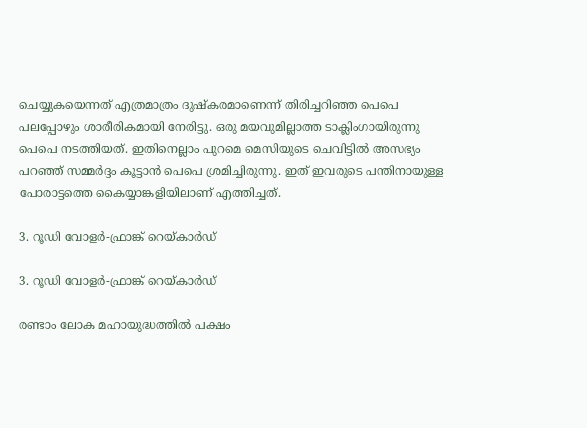ചെയ്യുകയെന്നത് എത്രമാത്രം ദുഷ്‌കരമാണെന്ന് തിരിച്ചറിഞ്ഞ പെപെ പലപ്പോഴും ശാരീരികമായി നേരിട്ടു. ഒരു മയവുമില്ലാത്ത ടാക്ലിംഗായിരുന്നു പെപെ നടത്തിയത്. ഇതിനെല്ലാം പുറമെ മെസിയുടെ ചെവിട്ടില്‍ അസഭ്യം പറഞ്ഞ് സമ്മര്‍ദ്ദം കൂട്ടാന്‍ പെപെ ശ്രമിച്ചിരുന്നു. ഇത് ഇവരുടെ പന്തിനായുള്ള പോരാട്ടത്തെ കൈയ്യാങ്കളിയിലാണ് എത്തിച്ചത്.

3. റൂഡി വോളര്‍-ഫ്രാങ്ക് റെയ്കാര്‍ഡ്

3. റൂഡി വോളര്‍-ഫ്രാങ്ക് റെയ്കാര്‍ഡ്

രണ്ടാം ലോക മഹായുദ്ധത്തില്‍ പക്ഷം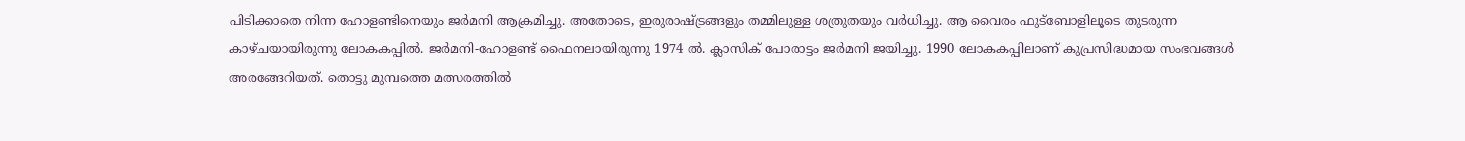പിടിക്കാതെ നിന്ന ഹോളണ്ടിനെയും ജര്‍മനി ആക്രമിച്ചു. അതോടെ, ഇരുരാഷ്ട്രങ്ങളും തമ്മിലുള്ള ശത്രുതയും വര്‍ധിച്ചു. ആ വൈരം ഫുട്‌ബോളിലൂടെ തുടരുന്ന കാഴ്ചയായിരുന്നു ലോകകപ്പില്‍. ജര്‍മനി-ഹോളണ്ട് ഫൈനലായിരുന്നു 1974 ല്‍. ക്ലാസിക് പോരാട്ടം ജര്‍മനി ജയിച്ചു. 1990 ലോകകപ്പിലാണ് കുപ്രസിദ്ധമായ സംഭവങ്ങള്‍ അരങ്ങേറിയത്. തൊട്ടു മുമ്പത്തെ മത്സരത്തില്‍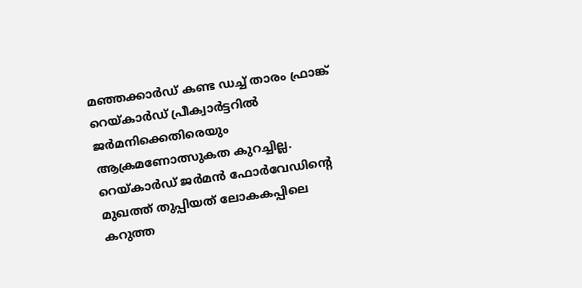മഞ്ഞക്കാര്‍ഡ് കണ്ട ഡച്ച് താരം ഫ്രാങ്ക് റെയ്കാര്‍ഡ് പ്രീക്വാര്‍ട്ടറില്‍ ജര്‍മനിക്കെതിരെയും ആക്രമണോത്സുകത കുറച്ചില്ല. റെയ്കാര്‍ഡ് ജര്‍മന്‍ ഫോര്‍വേഡിന്റെ മുഖത്ത് തുപ്പിയത് ലോകകപ്പിലെ കറുത്ത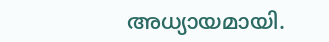അധ്യായമായി.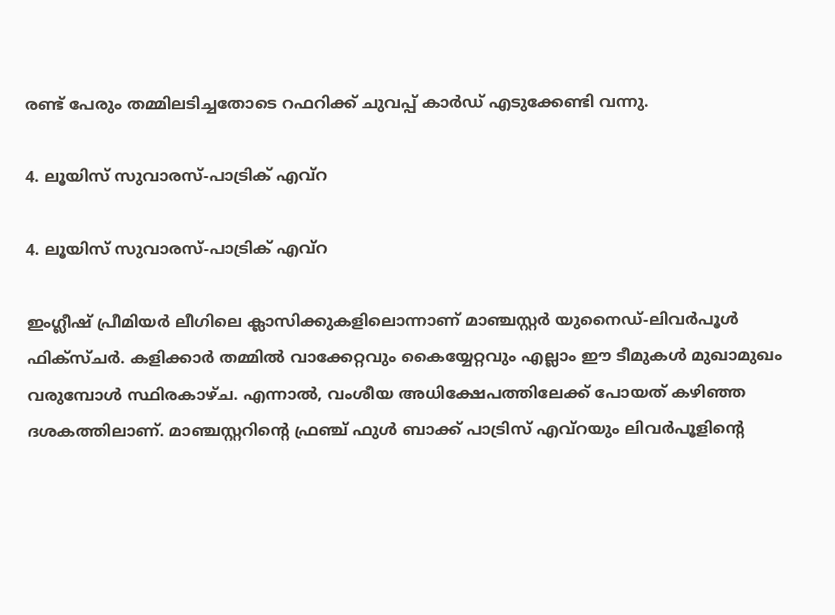രണ്ട് പേരും തമ്മിലടിച്ചതോടെ റഫറിക്ക് ചുവപ്പ് കാര്‍ഡ് എടുക്കേണ്ടി വന്നു.

4. ലൂയിസ് സുവാരസ്-പാട്രിക് എവ്‌റ

4. ലൂയിസ് സുവാരസ്-പാട്രിക് എവ്‌റ

ഇംഗ്ലീഷ് പ്രീമിയര്‍ ലീഗിലെ ക്ലാസിക്കുകളിലൊന്നാണ് മാഞ്ചസ്റ്റര്‍ യുനൈഡ്-ലിവര്‍പൂള്‍ ഫിക്‌സ്ചര്‍. കളിക്കാര്‍ തമ്മില്‍ വാക്കേറ്റവും കൈയ്യേറ്റവും എല്ലാം ഈ ടീമുകള്‍ മുഖാമുഖം വരുമ്പോള്‍ സ്ഥിരകാഴ്ച. എന്നാല്‍, വംശീയ അധിക്ഷേപത്തിലേക്ക് പോയത് കഴിഞ്ഞ ദശകത്തിലാണ്. മാഞ്ചസ്റ്ററിന്റെ ഫ്രഞ്ച് ഫുള്‍ ബാക്ക് പാട്രിസ് എവ്‌റയും ലിവര്‍പൂളിന്റെ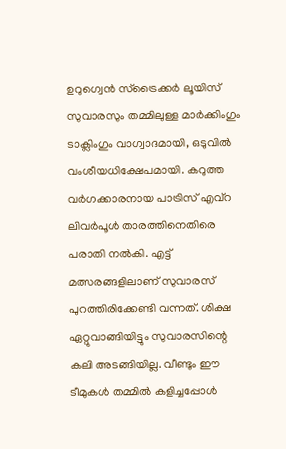ഉറുഗ്വെന്‍ സ്‌ട്രൈക്കര്‍ ലൂയിസ് സുവാരസും തമ്മിലുള്ള മാര്‍ക്കിംഗും ടാക്ലിംഗും വാഗ്വാദമായി, ഒടുവില്‍ വംശീയധിക്ഷേപമായി. കറുത്ത വര്‍ഗക്കാരനായ പാട്രിസ് എവ്‌റ ലിവര്‍പൂള്‍ താരത്തിനെതിരെ പരാതി നല്‍കി. എട്ട് മത്സരങ്ങളിലാണ് സുവാരസ് പുറത്തിരിക്കേണ്ടി വന്നത്. ശിക്ഷ ഏറ്റുവാങ്ങിയിട്ടും സുവാരസിന്റെ കലി അടങ്ങിയില്ല. വീണ്ടും ഈ ടീമുകള്‍ തമ്മില്‍ കളിച്ചപ്പോള്‍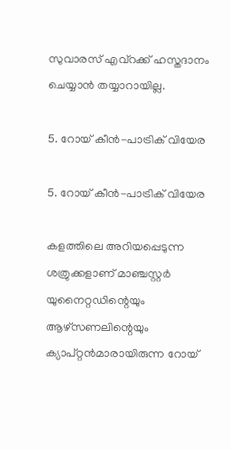സുവാരസ് എവ്‌റക്ക് ഹസ്തദാനം ചെയ്യാന്‍ തയ്യാറായില്ല.

5. റോയ് കീന്‍-പാട്രിക് വിയേര

5. റോയ് കീന്‍-പാട്രിക് വിയേര

കളത്തിലെ അറിയപ്പെടുന്ന ശത്രുക്കളാണ് മാഞ്ചസ്റ്റര്‍ യുനൈറ്റഡിന്റെയും ആഴ്‌സണലിന്റെയും ക്യാപ്റ്റന്‍മാരായിരുന്ന റോയ്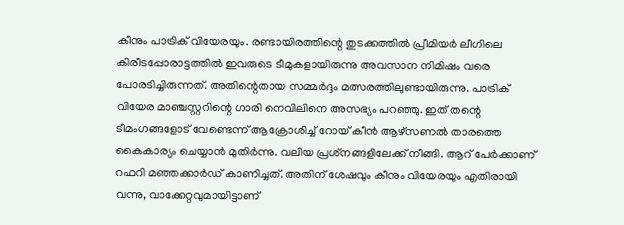കീനും പാട്രിക് വിയേരയും. രണ്ടായിരത്തിന്റെ തുടക്കത്തില്‍ പ്രീമിയര്‍ ലീഗിലെ കിരീടപ്പോരാട്ടത്തില്‍ ഇവരുടെ ടീമുകളായിരുന്നു അവസാന നിമിഷം വരെ പോരടിച്ചിരുന്നത്. അതിന്റെതായ സമ്മര്‍ദ്ദം മത്സരത്തിലുണ്ടായിരുന്നു. പാട്രിക് വിയേര മാഞ്ചസ്റ്ററിന്റെ ഗാരി നെവിലിനെ അസഭ്യം പറഞ്ഞു. ഇത് തന്റെ ടീമംഗങ്ങളോട് വേണ്ടെന്ന് ആക്രോശിച്ച് റോയ് കീന്‍ ആഴ്‌സണല്‍ താരത്തെ കൈകാര്യം ചെയ്യാന്‍ മുതിര്‍ന്നു. വലിയ പ്രശ്‌നങ്ങളിലേക്ക് നീങ്ങി. ആറ് പേര്‍ക്കാണ് റഫറി മഞ്ഞക്കാര്‍ഡ് കാണിച്ചത്. അതിന് ശേഷവും കീനും വിയേരയും എതിരായി വന്നു, വാക്കേറ്റവുമായിട്ടാണ്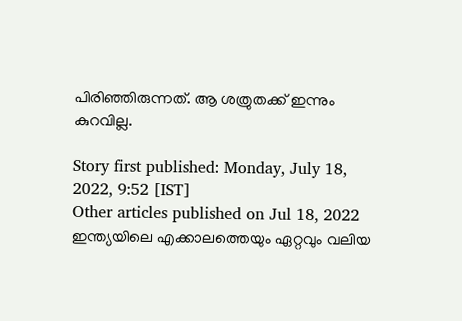പിരിഞ്ഞിരുന്നത്. ആ ശത്രുതക്ക് ഇന്നും കുറവില്ല.

Story first published: Monday, July 18, 2022, 9:52 [IST]
Other articles published on Jul 18, 2022
ഇന്ത്യയിലെ എക്കാലത്തെയും ഏറ്റവും വലിയ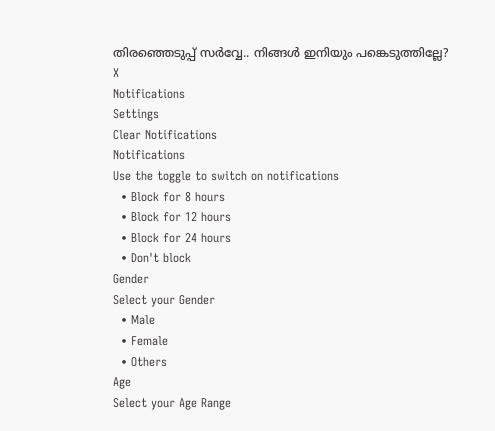തിരഞ്ഞെടുപ്പ് സർവ്വേ.. നിങ്ങൾ ഇനിയും പങ്കെടുത്തില്ലേ?
X
Notifications
Settings
Clear Notifications
Notifications
Use the toggle to switch on notifications
  • Block for 8 hours
  • Block for 12 hours
  • Block for 24 hours
  • Don't block
Gender
Select your Gender
  • Male
  • Female
  • Others
Age
Select your Age Range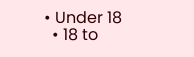• Under 18
  • 18 to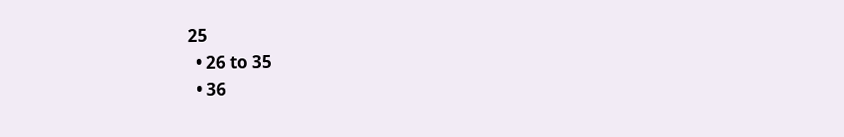25
  • 26 to 35
  • 36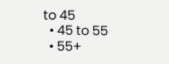to 45
  • 45 to 55
  • 55+